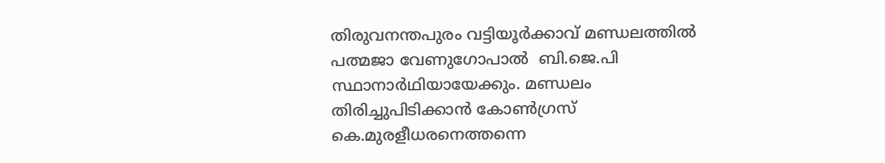തിരുവനന്തപുരം വട്ടിയൂര്‍ക്കാവ് മണ്ഡലത്തില്‍ പത്മജാ വേണുഗോപാല്‍  ബി.ജെ.പി സ്ഥാനാര്‍ഥിയായേക്കും. മണ്ഡലം തിരിച്ചുപിടിക്കാന്‍ കോണ്‍ഗ്രസ് കെ.മുരളീധരനെത്തന്നെ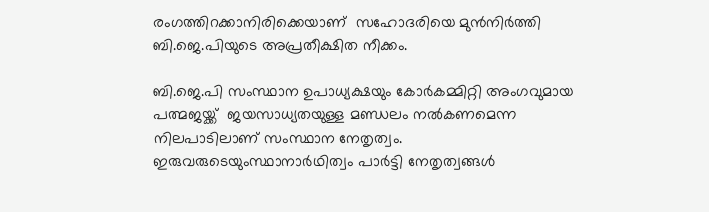രംഗത്തിറക്കാനിരിക്കെയാണ്  സഹോദരിയെ മുന്‍നിര്‍ത്തി ബി.ജെ.പിയുടെ അപ്രതീക്ഷിത നീക്കം.

ബി.ജെ.പി സംസ്ഥാന ഉപാധ്യക്ഷയും കോര്‍കമ്മിറ്റി അംഗവുമായ പത്മജയ്ക്ക്  ജയസാധ്യതയുള്ള മണ്ഡലം നല്‍കണമെന്ന നിലപാടിലാണ് സംസ്ഥാന നേതൃത്വം.  ഇരുവരുടെയുംസ്ഥാനാര്‍ഥിത്വം പാര്‍ട്ടി നേതൃത്വങ്ങള്‍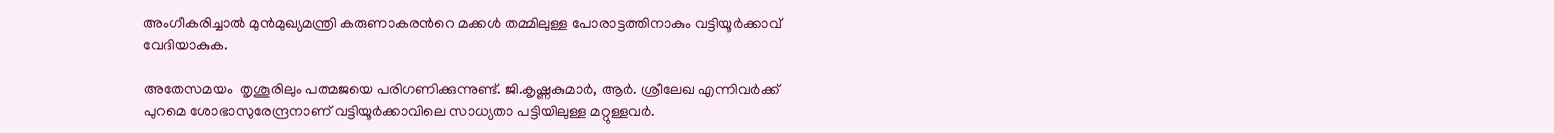അംഗീകരിച്ചാല്‍ മുന്‍മുഖ്യമന്ത്രി കരുണാകരന്‍റെ മക്കള്‍ തമ്മിലുള്ള പോരാട്ടത്തിനാകും വട്ടിയൂര്‍ക്കാവ് വേദിയാകുക.

അതേസമയം  തൃശൂരിലും പത്മജയെ പരിഗണിക്കുന്നുണ്ട്. ജി.കൃഷ്ണകുമാര്‍, ആര്‍. ശ്രീലേഖ എന്നിവര്‍ക്ക് പുറമെ ശോഭാസുരേന്ദ്രനാണ് വട്ടിയൂര്‍ക്കാവിലെ സാധ്യതാ പട്ടിയിലുള്ള മറ്റുള്ളവര്‍.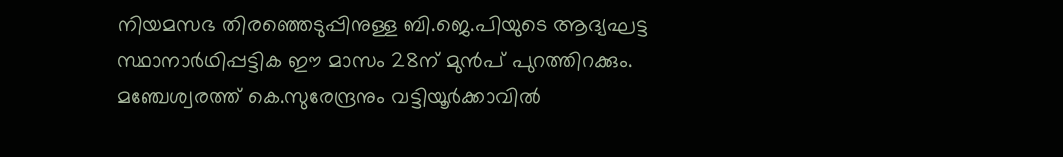നിയമസഭ തിരഞ്ഞെടുപ്പിനുള്ള ബി.ജെ.പിയുടെ ആദ്യഘട്ട സ്ഥാനാര്‍ഥിപ്പട്ടിക ഈ മാസം 28ന് മുന്‍പ് പുറത്തിറക്കും. മഞ്ചേശ്വരത്ത് കെ.സുരേന്ദ്രനും വട്ടിയൂര്‍ക്കാവില്‍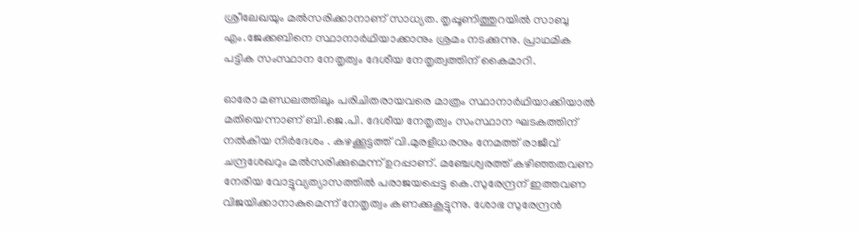ശ്രീലേഖയും മല്‍സരിക്കാനാണ് സാധ്യത. തൃപ്പൂണിത്തുറയില്‍ സാബു എം.ജേക്കബിനെ സ്ഥാനാര്‍ഥിയാക്കാനും ശ്രമം നടക്കുന്നു. പ്രാഥമിക പട്ടിക സംസ്ഥാന നേതൃത്വം ദേശീയ നേതൃത്വത്തിന് കൈമാറി.

ഓരോ മണ്ഡലത്തിലും പരിചിതരായവരെ മാത്രം സ്ഥാനാര്‍ഥിയാക്കിയാല്‍ മതിയെന്നാണ് ബി.ജെ.പി. ദേശീയ നേതൃത്വം സംസ്ഥാന ഘടകത്തിന് നല്‍കിയ നിര്‍ദേശം . കഴക്കൂട്ടത്ത് വി.മുരളീധരനും നേമത്ത് രാജീവ് ചന്ദ്രശേഖറും മല്‍സരിക്കുമെന്ന് ഉറപ്പാണ്. മഞ്ചേശ്വരത്ത് കഴിഞ്ഞതവണ നേരിയ വോട്ടുവ്യത്യാസത്തില്‍ പരാജയപ്പെട്ട കെ.സുരേന്ദ്രന് ഇത്തവണ വിജയിക്കാനാകുമെന്ന് നേതൃത്വം കണക്കുകൂട്ടുന്നു. ശോഭ സുരേന്ദ്രന്‍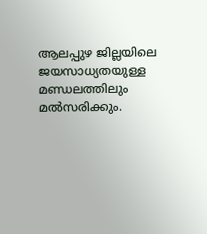ആലപ്പുഴ ജില്ലയിലെ ജയസാധ്യതയുള്ള മണ്ഡലത്തിലും മല്‍സരിക്കും.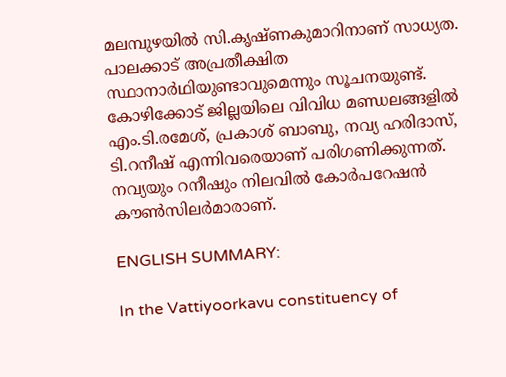മലമ്പുഴയില്‍ സി.കൃഷ്ണകുമാറിനാണ് സാധ്യത. പാലക്കാട് അപ്രതീക്ഷിത സ്ഥാനാര്‍ഥിയുണ്ടാവുമെന്നും സൂചനയുണ്ട്. കോഴിക്കോട് ജില്ലയിലെ വിവിധ മണ്ഡലങ്ങളില്‍ എം.ടി.രമേശ്, പ്രകാശ് ബാബു, നവ്യ ഹരിദാസ്, ടി.റനീഷ് എന്നിവരെയാണ് പരിഗണിക്കുന്നത്. നവ്യയും റനീഷും നിലവില്‍ കോര്‍പറേഷന്‍ കൗണ്‍സിലര്‍മാരാണ്.

ENGLISH SUMMARY:

In the Vattiyoorkavu constituency of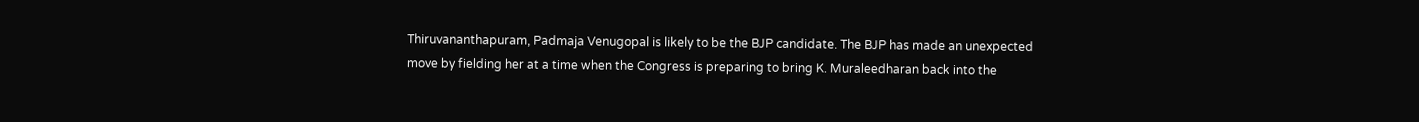Thiruvananthapuram, Padmaja Venugopal is likely to be the BJP candidate. The BJP has made an unexpected move by fielding her at a time when the Congress is preparing to bring K. Muraleedharan back into the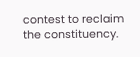contest to reclaim the constituency.